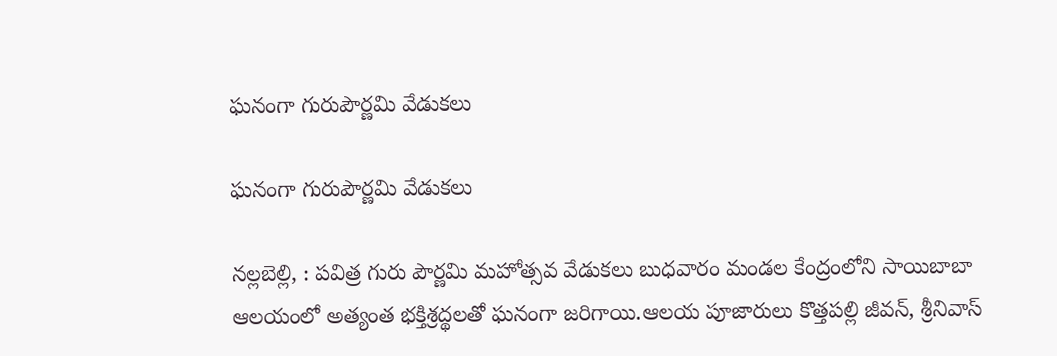ఘనంగా గురుపౌర్ణమి వేడుకలు

ఘనంగా గురుపౌర్ణమి వేడుకలు

నల్లబెల్లి, : పవిత్ర గురు పౌర్ణమి మహోత్సవ వేడుకలు బుధవారం మండల కేంద్రంలోని సాయిబాబా ఆలయంలో అత్యంత భక్తిశ్రద్థలతో ఘనంగా జరిగాయి.ఆలయ పూజారులు కొత్తపల్లి జీవన్, శ్రీనివాస్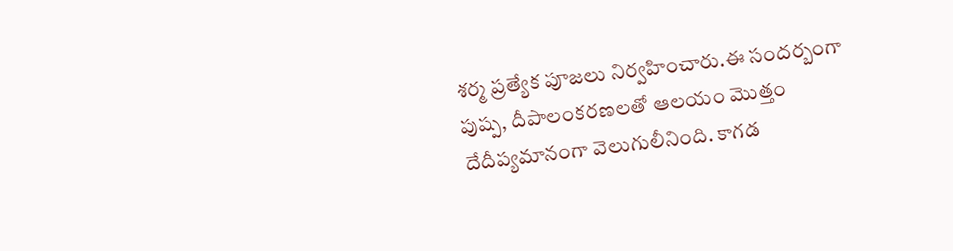శర్మ ప్రత్యేక పూజలు నిర్వహించారు.ఈ సందర్బంగా పుష్ప, దీపాలంకరణలతో ఆలయం మొత్తం దేదీప్యమానంగా వెలుగులీనింది. కాగడ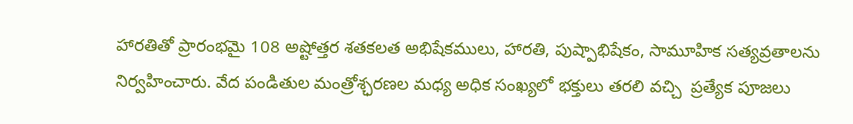హారతితో ప్రారంభమై 108 అష్టోత్తర శతకలత అభిషేకములు, హారతి, పుష్పాభిషేకం, సామూహిక సత్యవ్రతాలను నిర్వహించారు. వేద పండితుల మంత్రోశ్ఛరణల మధ్య అధిక సంఖ్యలో భక్తులు తరలి వచ్చి  ప్రత్యేక పూజలు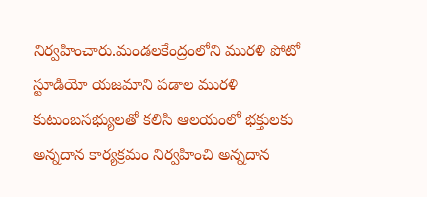నిర్వహించారు.మండలకేంద్రంలోని మురళి పోటో స్టూడియో యజమాని పడాల మురళి కుటుంబసభ్యులతో కలిసి ఆలయంలో భక్తులకు అన్నదాన కార్యక్రమం నిర్వహించి అన్నదాన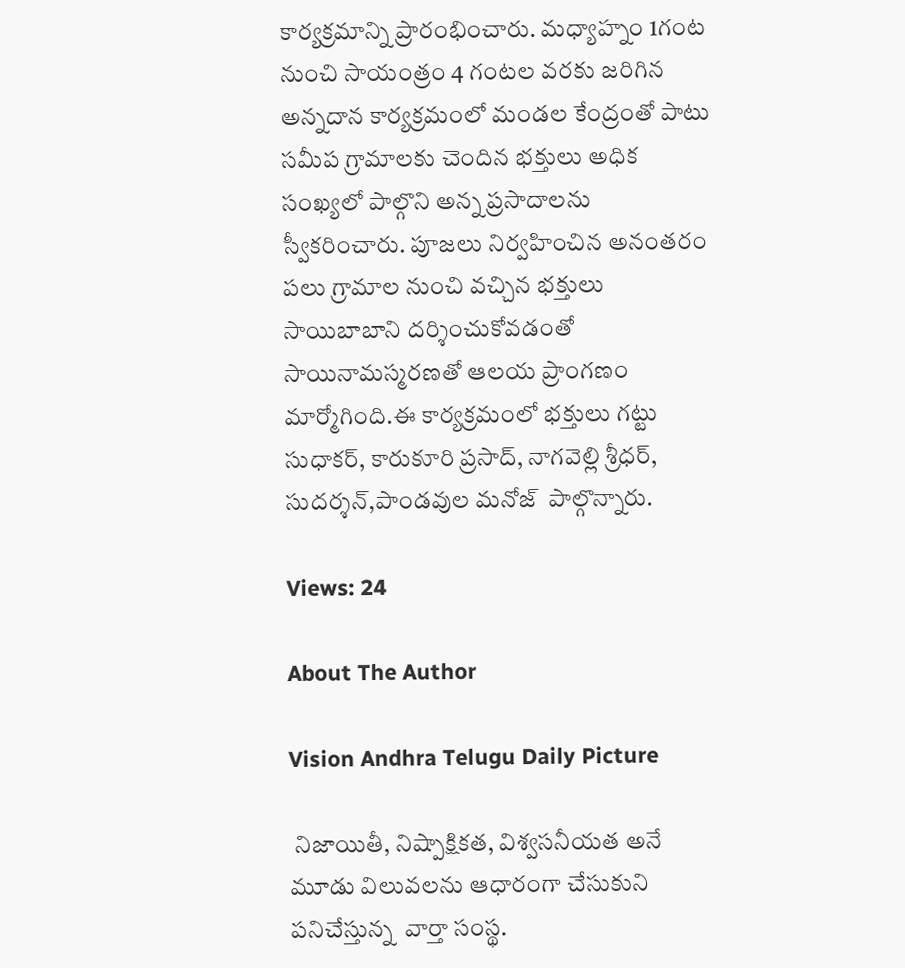కార్యక్రమాన్ని ప్రారంభించారు. మధ్యాహ్నం 1గంట నుంచి సాయంత్రం 4 గంటల వరకు జరిగిన అన్నదాన కార్యక్రమంలో మండల కేంద్రంతో పాటు  సమీప గ్రామాలకు చెందిన భక్తులు అధిక సంఖ్యలో పాల్గొని అన్న ప్రసాదాలను స్వీకరించారు. పూజలు నిర్వహించిన అనంతరం పలు గ్రామాల నుంచి వచ్చిన భక్తులు సాయిబాబాని దర్శించుకోవడంతో సాయినామస్మరణతో ఆలయ ప్రాంగణం మార్మోగింది.ఈ కార్యక్రమంలో భక్తులు గట్టు సుధాకర్, కారుకూరి ప్రసాద్, నాగవెల్లి శ్రీధర్, సుదర్శన్,పాండవుల మనోజ్  పాల్గొన్నారు.

Views: 24

About The Author

Vision Andhra Telugu Daily Picture

 నిజాయితీ, నిష్పాక్షికత, విశ్వసనీయత అనే మూడు విలువలను ఆధారంగా చేసుకుని పనిచేస్తున్న  వార్తా సంస్థ.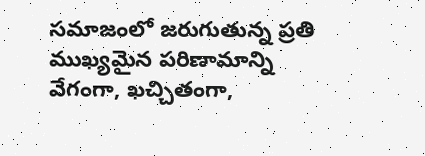సమాజంలో జరుగుతున్న ప్రతి ముఖ్యమైన పరిణామాన్ని వేగంగా, ఖచ్చితంగా,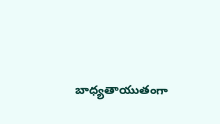బాధ్యతాయుతంగా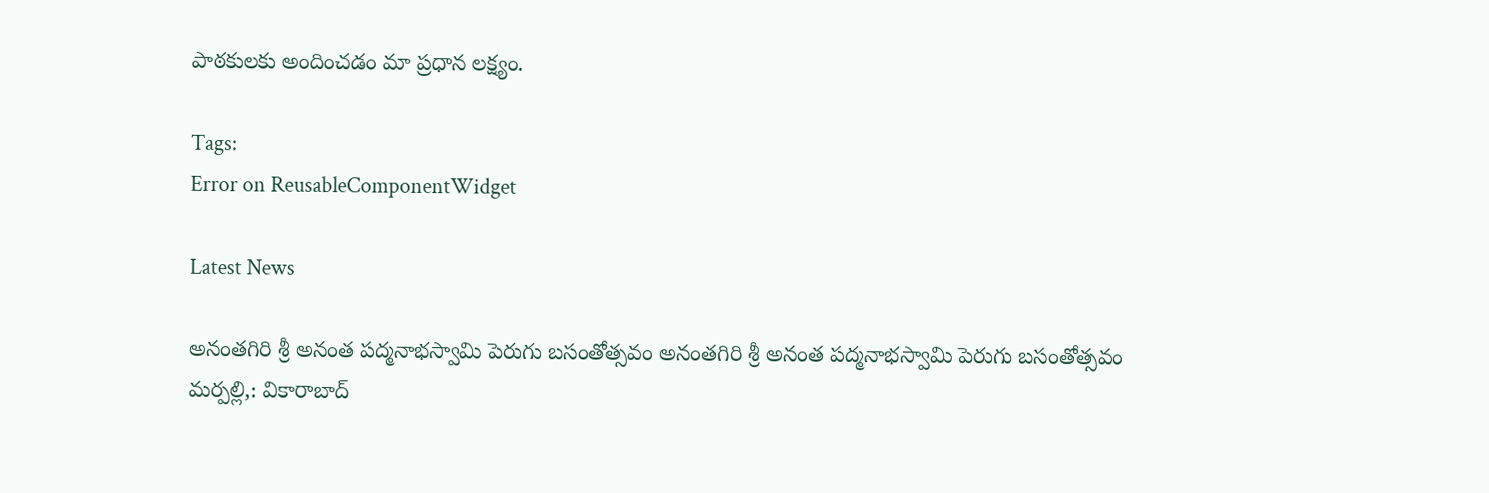పాఠకులకు అందించడం మా ప్రధాన లక్ష్యం.

Tags:
Error on ReusableComponentWidget

Latest News

అనంతగిరి శ్రీ అనంత పద్మనాభస్వామి పెరుగు బసంతోత్సవం అనంతగిరి శ్రీ అనంత పద్మనాభస్వామి పెరుగు బసంతోత్సవం
మర్పల్లి,: వికారాబాద్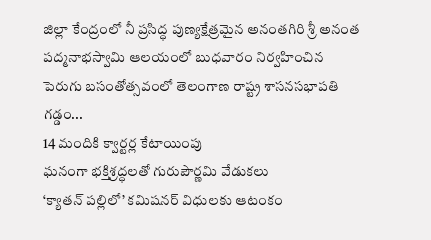జిల్లా కేంద్రంలో నీ ప్రసిద్ధ పుణ్యక్షేత్రమైన అనంతగిరి శ్రీ అనంత పద్మనాభస్వామి ఆలయంలో బుధవారం నిర్వహించిన పెరుగు బసంతోత్సవంలో తెలంగాణ రాష్ట్ర శాసనసభాపతి గడ్డం...
14 మందికి క్వార్టర్ల కేటాయింపు
ఘనంగా భక్తిశ్రద్ధలతో గురుపౌర్ణమి వేడుకలు
‘క్యాతన్ పల్లిలో’ కమిషనర్ విధులకు ఆటంకం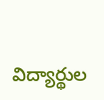విద్యార్థుల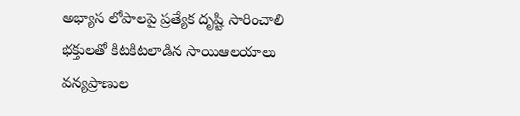అభ్యాస లోపాలపై ప్రత్యేక దృష్టి సారించాలి
భక్తులతో కిటకిటలాడిన సాయిఆలయాలు
వన్యప్రాణుల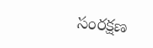సంరక్షణ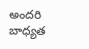అందరి బాధ్యత